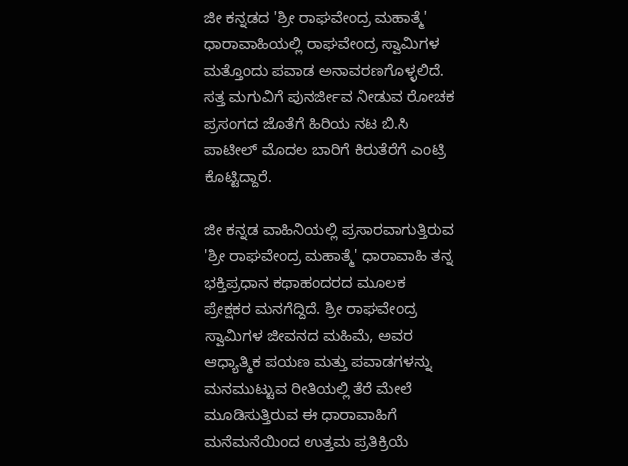ಜೀ ಕನ್ನಡದ 'ಶ್ರೀ ರಾಘವೇಂದ್ರ ಮಹಾತ್ಮೆ' ಧಾರಾವಾಹಿಯಲ್ಲಿ ರಾಘವೇಂದ್ರ ಸ್ವಾಮಿಗಳ ಮತ್ತೊಂದು ಪವಾಡ ಅನಾವರಣಗೊಳ್ಳಲಿದೆ. ಸತ್ತ ಮಗುವಿಗೆ ಪುನರ್ಜೀವ ನೀಡುವ ರೋಚಕ ಪ್ರಸಂಗದ ಜೊತೆಗೆ ಹಿರಿಯ ನಟ ಬಿ.ಸಿ ಪಾಟೀಲ್ ಮೊದಲ ಬಾರಿಗೆ ಕಿರುತೆರೆಗೆ ಎಂಟ್ರಿ ಕೊಟ್ಟಿದ್ದಾರೆ.

ಜೀ ಕನ್ನಡ ವಾಹಿನಿಯಲ್ಲಿ ಪ್ರಸಾರವಾಗುತ್ತಿರುವ 'ಶ್ರೀ ರಾಘವೇಂದ್ರ ಮಹಾತ್ಮೆ' ಧಾರಾವಾಹಿ ತನ್ನ ಭಕ್ತಿಪ್ರಧಾನ ಕಥಾಹಂದರದ ಮೂಲಕ ಪ್ರೇಕ್ಷಕರ ಮನಗೆದ್ದಿದೆ. ಶ್ರೀ ರಾಘವೇಂದ್ರ ಸ್ವಾಮಿಗಳ ಜೀವನದ ಮಹಿಮೆ, ಅವರ ಆಧ್ಯಾತ್ಮಿಕ ಪಯಣ ಮತ್ತು ಪವಾಡಗಳನ್ನು ಮನಮುಟ್ಟುವ ರೀತಿಯಲ್ಲಿ ತೆರೆ ಮೇಲೆ ಮೂಡಿಸುತ್ತಿರುವ ಈ ಧಾರಾವಾಹಿಗೆ ಮನೆಮನೆಯಿಂದ ಉತ್ತಮ ಪ್ರತಿಕ್ರಿಯೆ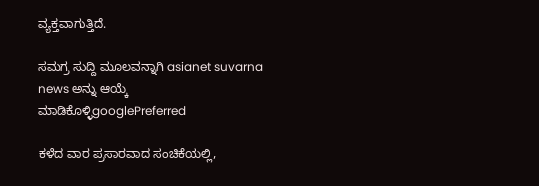ವ್ಯಕ್ತವಾಗುತ್ತಿದೆ.

ಸಮಗ್ರ ಸುದ್ದಿ ಮೂಲವನ್ನಾಗಿ asianet suvarna news ಅನ್ನು ಆಯ್ಕೆ ಮಾಡಿಕೊಳ್ಳಿgooglePreferred

ಕಳೆದ ವಾರ ಪ್ರಸಾರವಾದ ಸಂಚಿಕೆಯಲ್ಲಿ,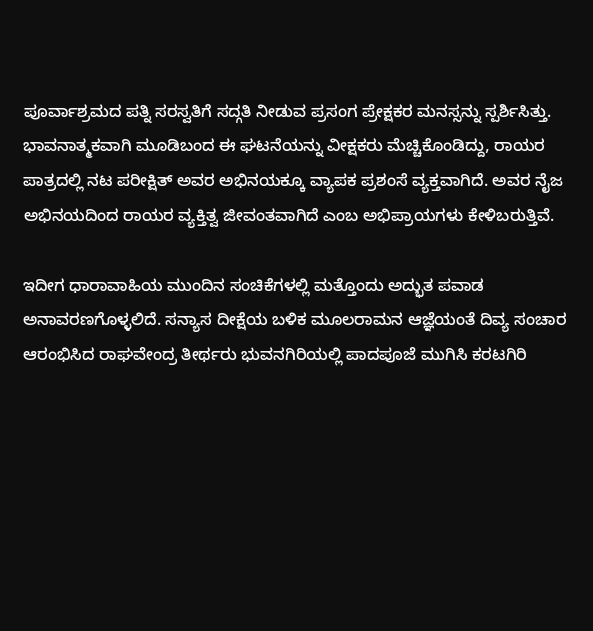ಪೂರ್ವಾಶ್ರಮದ ಪತ್ನಿ ಸರಸ್ವತಿಗೆ ಸದ್ಗತಿ ನೀಡುವ ಪ್ರಸಂಗ ಪ್ರೇಕ್ಷಕರ ಮನಸ್ಸನ್ನು ಸ್ಪರ್ಶಿಸಿತ್ತು. ಭಾವನಾತ್ಮಕವಾಗಿ ಮೂಡಿಬಂದ ಈ ಘಟನೆಯನ್ನು ವೀಕ್ಷಕರು ಮೆಚ್ಚಿಕೊಂಡಿದ್ದು, ರಾಯರ ಪಾತ್ರದಲ್ಲಿ ನಟ ಪರೀಕ್ಷಿತ್ ಅವರ ಅಭಿನಯಕ್ಕೂ ವ್ಯಾಪಕ ಪ್ರಶಂಸೆ ವ್ಯಕ್ತವಾಗಿದೆ. ಅವರ ನೈಜ ಅಭಿನಯದಿಂದ ರಾಯರ ವ್ಯಕ್ತಿತ್ವ ಜೀವಂತವಾಗಿದೆ ಎಂಬ ಅಭಿಪ್ರಾಯಗಳು ಕೇಳಿಬರುತ್ತಿವೆ.

ಇದೀಗ ಧಾರಾವಾಹಿಯ ಮುಂದಿನ ಸಂಚಿಕೆಗಳಲ್ಲಿ ಮತ್ತೊಂದು ಅದ್ಭುತ ಪವಾಡ ಅನಾವರಣಗೊಳ್ಳಲಿದೆ. ಸನ್ಯಾಸ ದೀಕ್ಷೆಯ ಬಳಿಕ ಮೂಲರಾಮನ ಆಜ್ಞೆಯಂತೆ ದಿವ್ಯ ಸಂಚಾರ ಆರಂಭಿಸಿದ ರಾಘವೇಂದ್ರ ತೀರ್ಥರು ಭುವನಗಿರಿಯಲ್ಲಿ ಪಾದಪೂಜೆ ಮುಗಿಸಿ ಕರಟಗಿರಿ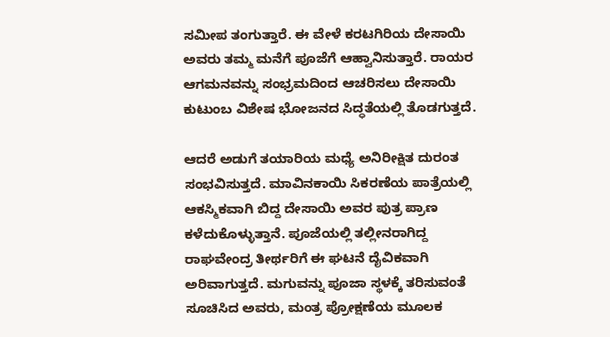ಸಮೀಪ ತಂಗುತ್ತಾರೆ. ಈ ವೇಳೆ ಕರಟಗಿರಿಯ ದೇಸಾಯಿ ಅವರು ತಮ್ಮ ಮನೆಗೆ ಪೂಜೆಗೆ ಆಹ್ವಾನಿಸುತ್ತಾರೆ. ರಾಯರ ಆಗಮನವನ್ನು ಸಂಭ್ರಮದಿಂದ ಆಚರಿಸಲು ದೇಸಾಯಿ ಕುಟುಂಬ ವಿಶೇಷ ಭೋಜನದ ಸಿದ್ಧತೆಯಲ್ಲಿ ತೊಡಗುತ್ತದೆ.

ಆದರೆ ಅಡುಗೆ ತಯಾರಿಯ ಮಧ್ಯೆ ಅನಿರೀಕ್ಷಿತ ದುರಂತ ಸಂಭವಿಸುತ್ತದೆ. ಮಾವಿನಕಾಯಿ ಸಿಕರಣೆಯ ಪಾತ್ರೆಯಲ್ಲಿ ಆಕಸ್ಮಿಕವಾಗಿ ಬಿದ್ದ ದೇಸಾಯಿ ಅವರ ಪುತ್ರ ಪ್ರಾಣ ಕಳೆದುಕೊಳ್ಳುತ್ತಾನೆ. ಪೂಜೆಯಲ್ಲಿ ತಲ್ಲೀನರಾಗಿದ್ದ ರಾಘವೇಂದ್ರ ತೀರ್ಥರಿಗೆ ಈ ಘಟನೆ ದೈವಿಕವಾಗಿ ಅರಿವಾಗುತ್ತದೆ. ಮಗುವನ್ನು ಪೂಜಾ ಸ್ಥಳಕ್ಕೆ ತರಿಸುವಂತೆ ಸೂಚಿಸಿದ ಅವರು, ಮಂತ್ರ ಪ್ರೋಕ್ಷಣೆಯ ಮೂಲಕ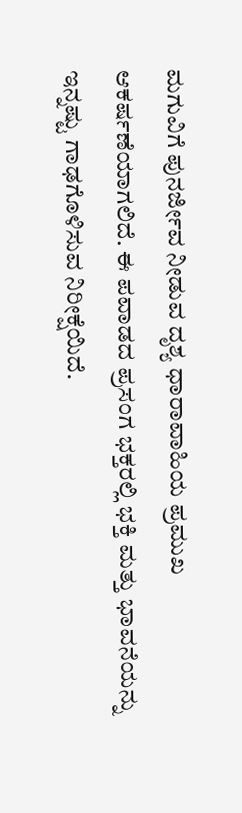ಮಗುವಿಗೆ ಪುನರ್ಜೀವ ನೀಡುವ ದೃಶ್ಯ ಧಾರಾವಾಹಿಯ ಪ್ರಮುಖ ಆಕರ್ಷಣೆಯಾಗಲಿದೆ. ಈ ಪವಾಡದ ಪ್ರಸಂಗ ಭಕ್ತರಲ್ಲಿ ಭಕ್ತಿ ಮತ್ತು ಭಾವನೆಯನ್ನು ಇನ್ನಷ್ಟು ಗಾಢಗೊಳಿಸುವ ನಿರೀಕ್ಷೆಯಿದೆ.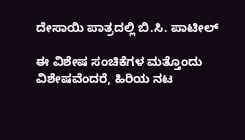ದೇಸಾಯಿ ಪಾತ್ರದಲ್ಲಿ ಬಿ.ಸಿ. ಪಾಟೀಲ್

ಈ ವಿಶೇಷ ಸಂಚಿಕೆಗಳ ಮತ್ತೊಂದು ವಿಶೇಷವೆಂದರೆ, ಹಿರಿಯ ನಟ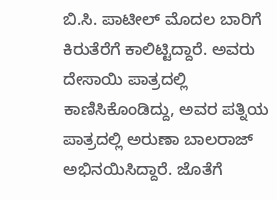ಬಿ.ಸಿ. ಪಾಟೀಲ್ ಮೊದಲ ಬಾರಿಗೆ ಕಿರುತೆರೆಗೆ ಕಾಲಿಟ್ಟಿದ್ದಾರೆ. ಅವರು ದೇಸಾಯಿ ಪಾತ್ರದಲ್ಲಿ ಕಾಣಿಸಿಕೊಂಡಿದ್ದು, ಅವರ ಪತ್ನಿಯ ಪಾತ್ರದಲ್ಲಿ ಅರುಣಾ ಬಾಲರಾಜ್ ಅಭಿನಯಿಸಿದ್ದಾರೆ. ಜೊತೆಗೆ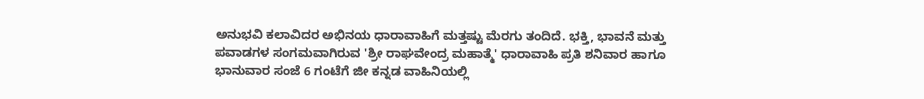ಅನುಭವಿ ಕಲಾವಿದರ ಅಭಿನಯ ಧಾರಾವಾಹಿಗೆ ಮತ್ತಷ್ಟು ಮೆರಗು ತಂದಿದೆ. ಭಕ್ತಿ, ಭಾವನೆ ಮತ್ತು ಪವಾಡಗಳ ಸಂಗಮವಾಗಿರುವ 'ಶ್ರೀ ರಾಘವೇಂದ್ರ ಮಹಾತ್ಮೆ' ಧಾರಾವಾಹಿ ಪ್ರತಿ ಶನಿವಾರ ಹಾಗೂ ಭಾನುವಾರ ಸಂಜೆ 6 ಗಂಟೆಗೆ ಜೀ ಕನ್ನಡ ವಾಹಿನಿಯಲ್ಲಿ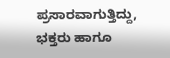ಪ್ರಸಾರವಾಗುತ್ತಿದ್ದು, ಭಕ್ತರು ಹಾಗೂ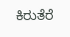ಕಿರುತೆರೆ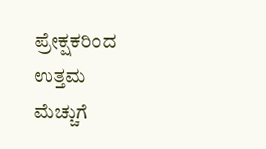ಪ್ರೇಕ್ಷಕರಿಂದ ಉತ್ತಮ ಮೆಚ್ಚುಗೆ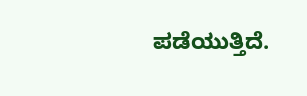ಪಡೆಯುತ್ತಿದೆ.